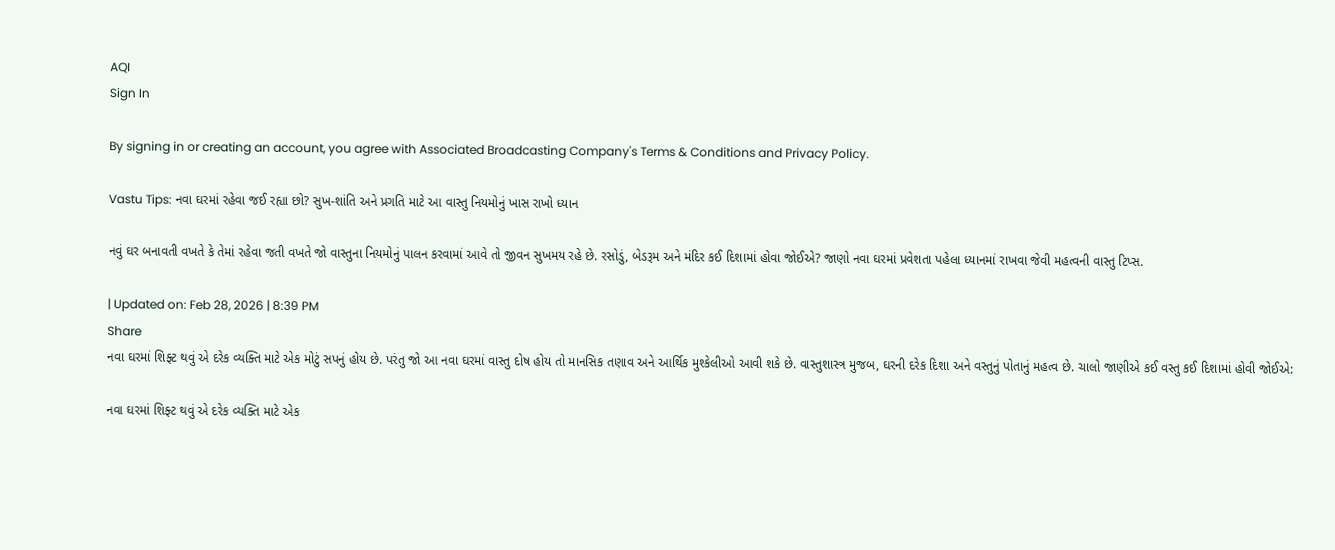AQI
Sign In

By signing in or creating an account, you agree with Associated Broadcasting Company's Terms & Conditions and Privacy Policy.

Vastu Tips: નવા ઘરમાં રહેવા જઈ રહ્યા છો? સુખ-શાંતિ અને પ્રગતિ માટે આ વાસ્તુ નિયમોનું ખાસ રાખો ધ્યાન

નવું ઘર બનાવતી વખતે કે તેમાં રહેવા જતી વખતે જો વાસ્તુના નિયમોનું પાલન કરવામાં આવે તો જીવન સુખમય રહે છે. રસોડું, બેડરૂમ અને મંદિર કઈ દિશામાં હોવા જોઈએ? જાણો નવા ઘરમાં પ્રવેશતા પહેલા ધ્યાનમાં રાખવા જેવી મહત્વની વાસ્તુ ટિપ્સ.

| Updated on: Feb 28, 2026 | 8:39 PM
Share
નવા ઘરમાં શિફ્ટ થવું એ દરેક વ્યક્તિ માટે એક મોટું સપનું હોય છે. પરંતુ જો આ નવા ઘરમાં વાસ્તુ દોષ હોય તો માનસિક તણાવ અને આર્થિક મુશ્કેલીઓ આવી શકે છે. વાસ્તુશાસ્ત્ર મુજબ, ઘરની દરેક દિશા અને વસ્તુનું પોતાનું મહત્વ છે. ચાલો જાણીએ કઈ વસ્તુ કઈ દિશામાં હોવી જોઈએ:

નવા ઘરમાં શિફ્ટ થવું એ દરેક વ્યક્તિ માટે એક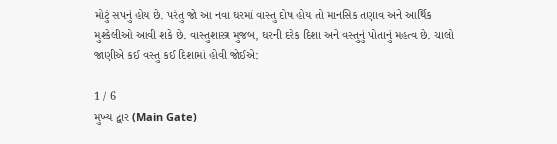મોટું સપનું હોય છે. પરંતુ જો આ નવા ઘરમાં વાસ્તુ દોષ હોય તો માનસિક તણાવ અને આર્થિક મુશ્કેલીઓ આવી શકે છે. વાસ્તુશાસ્ત્ર મુજબ, ઘરની દરેક દિશા અને વસ્તુનું પોતાનું મહત્વ છે. ચાલો જાણીએ કઈ વસ્તુ કઈ દિશામાં હોવી જોઈએ:

1 / 6
મુખ્ય દ્વાર (Main Gate)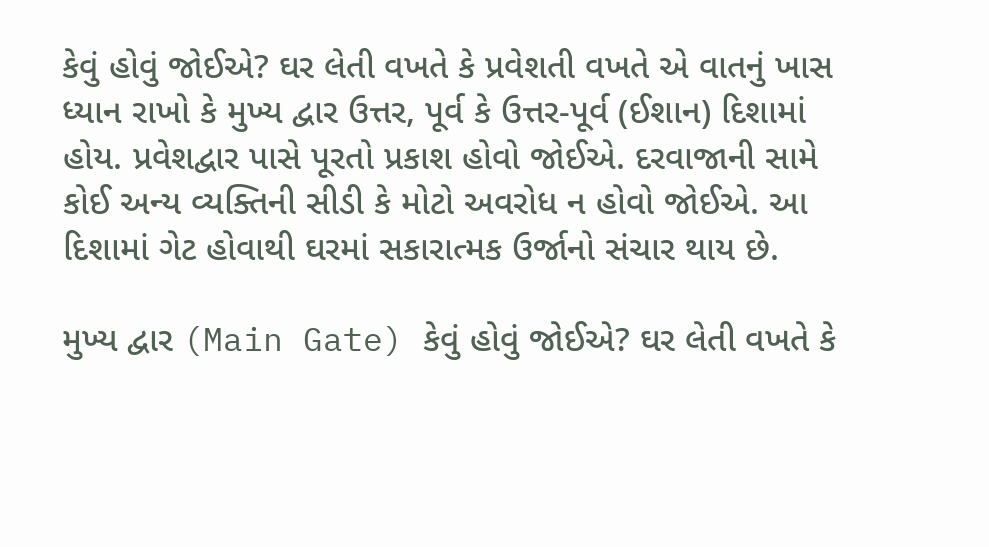કેવું હોવું જોઈએ? ઘર લેતી વખતે કે પ્રવેશતી વખતે એ વાતનું ખાસ ધ્યાન રાખો કે મુખ્ય દ્વાર ઉત્તર, પૂર્વ કે ઉત્તર-પૂર્વ (ઈશાન) દિશામાં હોય. પ્રવેશદ્વાર પાસે પૂરતો પ્રકાશ હોવો જોઈએ. દરવાજાની સામે કોઈ અન્ય વ્યક્તિની સીડી કે મોટો અવરોધ ન હોવો જોઈએ. આ દિશામાં ગેટ હોવાથી ઘરમાં સકારાત્મક ઉર્જાનો સંચાર થાય છે.

મુખ્ય દ્વાર (Main Gate) કેવું હોવું જોઈએ? ઘર લેતી વખતે કે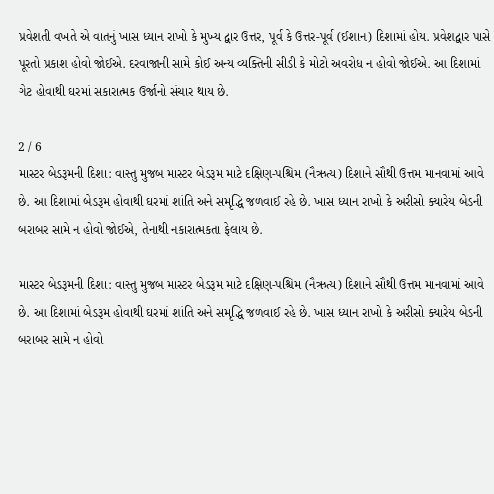પ્રવેશતી વખતે એ વાતનું ખાસ ધ્યાન રાખો કે મુખ્ય દ્વાર ઉત્તર, પૂર્વ કે ઉત્તર-પૂર્વ (ઈશાન) દિશામાં હોય. પ્રવેશદ્વાર પાસે પૂરતો પ્રકાશ હોવો જોઈએ. દરવાજાની સામે કોઈ અન્ય વ્યક્તિની સીડી કે મોટો અવરોધ ન હોવો જોઈએ. આ દિશામાં ગેટ હોવાથી ઘરમાં સકારાત્મક ઉર્જાનો સંચાર થાય છે.

2 / 6
માસ્ટર બેડરૂમની દિશા: વાસ્તુ મુજબ માસ્ટર બેડરૂમ માટે દક્ષિણ-પશ્ચિમ (નૈઋત્ય) દિશાને સૌથી ઉત્તમ માનવામાં આવે છે. આ દિશામાં બેડરૂમ હોવાથી ઘરમાં શાંતિ અને સમૃદ્ધિ જળવાઈ રહે છે. ખાસ ધ્યાન રાખો કે અરીસો ક્યારેય બેડની બરાબર સામે ન હોવો જોઈએ, તેનાથી નકારાત્મકતા ફેલાય છે.

માસ્ટર બેડરૂમની દિશા: વાસ્તુ મુજબ માસ્ટર બેડરૂમ માટે દક્ષિણ-પશ્ચિમ (નૈઋત્ય) દિશાને સૌથી ઉત્તમ માનવામાં આવે છે. આ દિશામાં બેડરૂમ હોવાથી ઘરમાં શાંતિ અને સમૃદ્ધિ જળવાઈ રહે છે. ખાસ ધ્યાન રાખો કે અરીસો ક્યારેય બેડની બરાબર સામે ન હોવો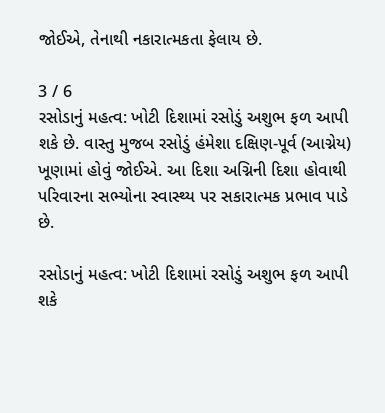જોઈએ, તેનાથી નકારાત્મકતા ફેલાય છે.

3 / 6
રસોડાનું મહત્વ: ખોટી દિશામાં રસોડું અશુભ ફળ આપી શકે છે. વાસ્તુ મુજબ રસોડું હંમેશા દક્ષિણ-પૂર્વ (આગ્નેય) ખૂણામાં હોવું જોઈએ. આ દિશા અગ્નિની દિશા હોવાથી પરિવારના સભ્યોના સ્વાસ્થ્ય પર સકારાત્મક પ્રભાવ પાડે છે.

રસોડાનું મહત્વ: ખોટી દિશામાં રસોડું અશુભ ફળ આપી શકે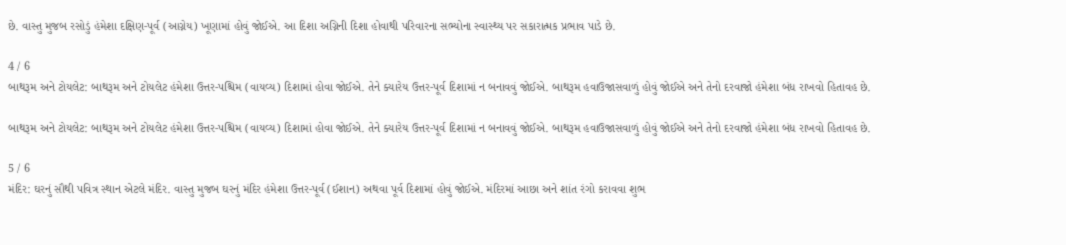છે. વાસ્તુ મુજબ રસોડું હંમેશા દક્ષિણ-પૂર્વ (આગ્નેય) ખૂણામાં હોવું જોઈએ. આ દિશા અગ્નિની દિશા હોવાથી પરિવારના સભ્યોના સ્વાસ્થ્ય પર સકારાત્મક પ્રભાવ પાડે છે.

4 / 6
બાથરૂમ અને ટોયલેટ: બાથરૂમ અને ટોયલેટ હંમેશા ઉત્તર-પશ્ચિમ (વાયવ્ય) દિશામાં હોવા જોઈએ. તેને ક્યારેય ઉત્તર-પૂર્વ દિશામાં ન બનાવવું જોઈએ. બાથરૂમ હવાઉજાસવાળું હોવું જોઈએ અને તેનો દરવાજો હંમેશા બંધ રાખવો હિતાવહ છે.

બાથરૂમ અને ટોયલેટ: બાથરૂમ અને ટોયલેટ હંમેશા ઉત્તર-પશ્ચિમ (વાયવ્ય) દિશામાં હોવા જોઈએ. તેને ક્યારેય ઉત્તર-પૂર્વ દિશામાં ન બનાવવું જોઈએ. બાથરૂમ હવાઉજાસવાળું હોવું જોઈએ અને તેનો દરવાજો હંમેશા બંધ રાખવો હિતાવહ છે.

5 / 6
મંદિર: ઘરનું સૌથી પવિત્ર સ્થાન એટલે મંદિર. વાસ્તુ મુજબ ઘરનું મંદિર હંમેશા ઉત્તર-પૂર્વ (ઈશાન) અથવા પૂર્વ દિશામાં હોવું જોઈએ. મંદિરમાં આછા અને શાંત રંગો કરાવવા શુભ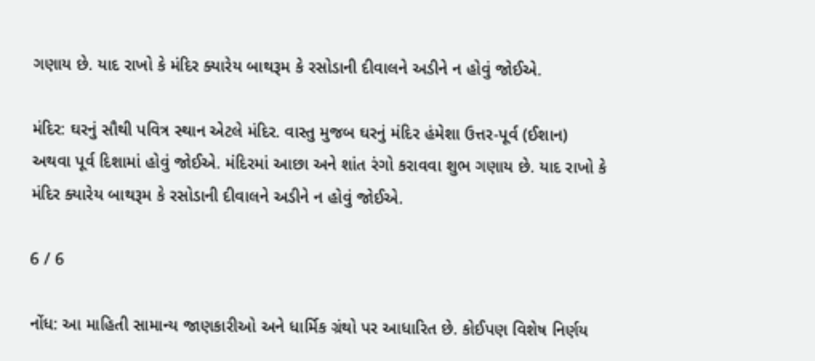ગણાય છે. યાદ રાખો કે મંદિર ક્યારેય બાથરૂમ કે રસોડાની દીવાલને અડીને ન હોવું જોઈએ.

મંદિર: ઘરનું સૌથી પવિત્ર સ્થાન એટલે મંદિર. વાસ્તુ મુજબ ઘરનું મંદિર હંમેશા ઉત્તર-પૂર્વ (ઈશાન) અથવા પૂર્વ દિશામાં હોવું જોઈએ. મંદિરમાં આછા અને શાંત રંગો કરાવવા શુભ ગણાય છે. યાદ રાખો કે મંદિર ક્યારેય બાથરૂમ કે રસોડાની દીવાલને અડીને ન હોવું જોઈએ.

6 / 6

નોંધ: આ માહિતી સામાન્ય જાણકારીઓ અને ધાર્મિક ગ્રંથો પર આધારિત છે. કોઈપણ વિશેષ નિર્ણય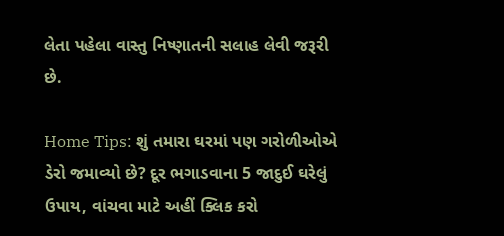લેતા પહેલા વાસ્તુ નિષ્ણાતની સલાહ લેવી જરૂરી છે.

Home Tips: શું તમારા ઘરમાં પણ ગરોળીઓએ ડેરો જમાવ્યો છે? દૂર ભગાડવાના 5 જાદુઈ ઘરેલું ઉપાય, વાંચવા માટે અહીં ક્લિક કરો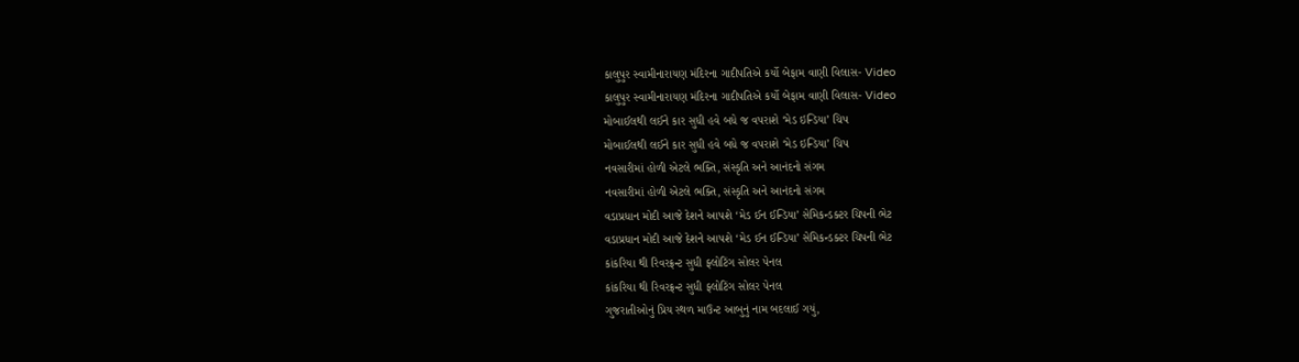કાલુપુર સ્વામીનારાયણ મંદિરના ગાદીપતિએ કર્યો બેફામ વાણી વિલાસ- Video
કાલુપુર સ્વામીનારાયણ મંદિરના ગાદીપતિએ કર્યો બેફામ વાણી વિલાસ- Video
મોબાઈલથી લઈને કાર સુધી હવે બધે જ વપરાશે ‘મેડ ઇન્ડિયા’ ચિપ
મોબાઈલથી લઈને કાર સુધી હવે બધે જ વપરાશે ‘મેડ ઇન્ડિયા’ ચિપ
નવસારીમાં હોળી એટલે ભક્તિ, સંસ્કૃતિ અને આનંદનો સંગમ
નવસારીમાં હોળી એટલે ભક્તિ, સંસ્કૃતિ અને આનંદનો સંગમ
વડાપ્રધાન મોદી આજે દેશને આપશે ‘મેડ ઈન ઈન્ડિયા’ સેમિકન્ડક્ટર ચિપની ભેટ
વડાપ્રધાન મોદી આજે દેશને આપશે ‘મેડ ઈન ઈન્ડિયા’ સેમિકન્ડક્ટર ચિપની ભેટ
કાંકરિયા થી રિવરફ્રન્ટ સુધી ફ્લોટિંગ સોલર પેનલ
કાંકરિયા થી રિવરફ્રન્ટ સુધી ફ્લોટિંગ સોલર પેનલ
ગુજરાતીઓનું પ્રિય સ્થળ માઉન્ટ આબુનું નામ બદલાઈ ગયું,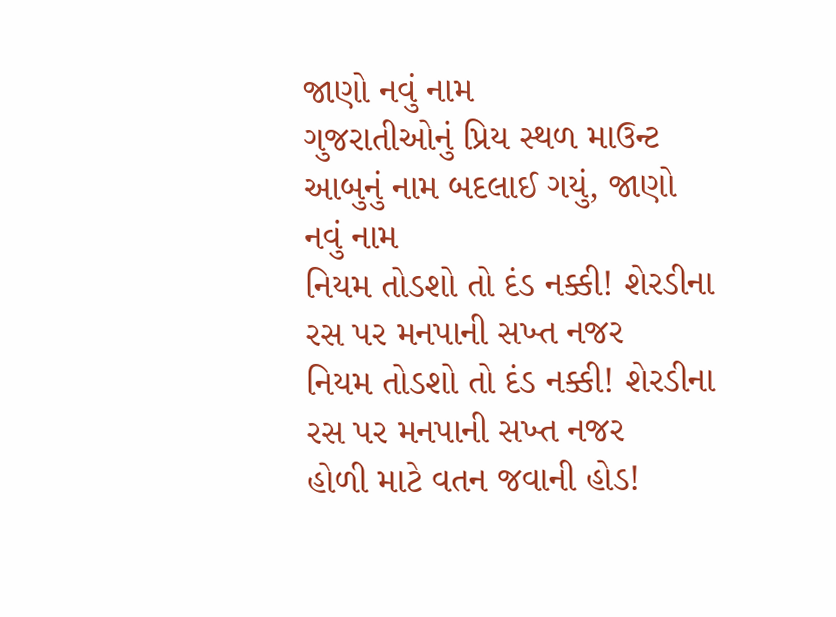જાણો નવું નામ
ગુજરાતીઓનું પ્રિય સ્થળ માઉન્ટ આબુનું નામ બદલાઈ ગયું, જાણો નવું નામ
નિયમ તોડશો તો દંડ નક્કી! શેરડીના રસ પર મનપાની સખ્ત નજર
નિયમ તોડશો તો દંડ નક્કી! શેરડીના રસ પર મનપાની સખ્ત નજર
હોળી માટે વતન જવાની હોડ!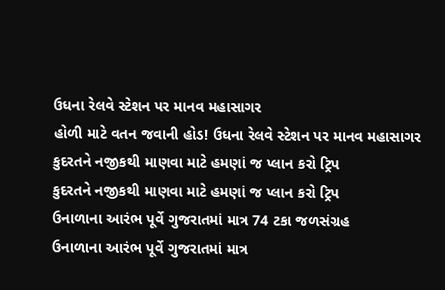ઉધના રેલવે સ્ટેશન પર માનવ મહાસાગર
હોળી માટે વતન જવાની હોડ! ઉધના રેલવે સ્ટેશન પર માનવ મહાસાગર
કુદરતને નજીકથી માણવા માટે હમણાં જ પ્લાન કરો ટ્રિપ
કુદરતને નજીકથી માણવા માટે હમણાં જ પ્લાન કરો ટ્રિપ
ઉનાળાના આરંભ પૂર્વે ગુજરાતમાં માત્ર 74 ટકા જળસંગ્રહ
ઉનાળાના આરંભ પૂર્વે ગુજરાતમાં માત્ર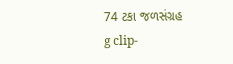74 ટકા જળસંગ્રહ
g clip-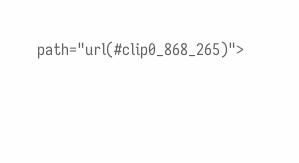path="url(#clip0_868_265)">